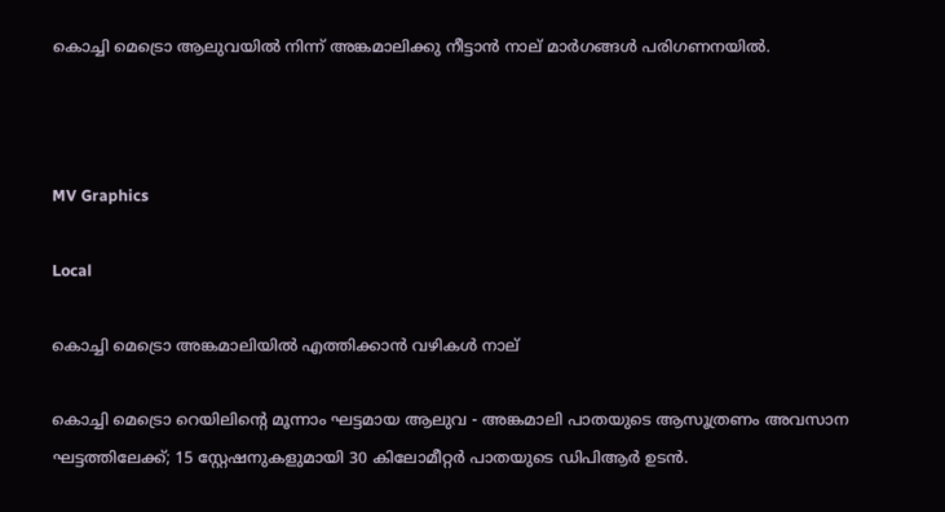കൊച്ചി മെട്രൊ ആലുവയിൽ നിന്ന് അങ്കമാലിക്കു നീട്ടാൻ നാല് മാർഗങ്ങൾ പരിഗണനയിൽ.



MV Graphics

Local

കൊച്ചി മെട്രൊ അങ്കമാലിയിൽ എത്തിക്കാൻ വഴികൾ നാല്

കൊച്ചി മെട്രൊ റെയിലിന്‍റെ മൂന്നാം ഘട്ടമായ ആലുവ - അങ്കമാലി പാതയുടെ ആസൂത്രണം അവസാന ഘട്ടത്തിലേക്ക്; 15 സ്റ്റേഷനുകളുമായി 30 കിലോമീറ്റർ പാതയുടെ ഡിപിആർ ഉടൻ.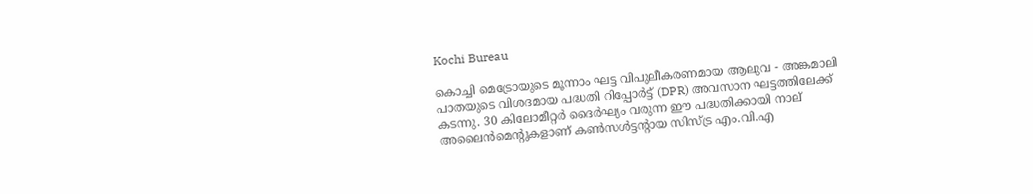Kochi Bureau

കൊച്ചി മെട്രോയുടെ മൂന്നാം ഘട്ട വിപുലീകരണമായ ആലുവ - അങ്കമാലി പാതയുടെ വിശദമായ പദ്ധതി റിപ്പോർട്ട് (DPR) അവസാന ഘട്ടത്തിലേക്ക് കടന്നു. 30 കിലോമീറ്റർ ദൈർഘ്യം വരുന്ന ഈ പദ്ധതിക്കായി നാല് അലൈൻമെന്റുകളാണ് കൺസൾട്ടന്റായ സിസ്ട്ര എം.വി.എ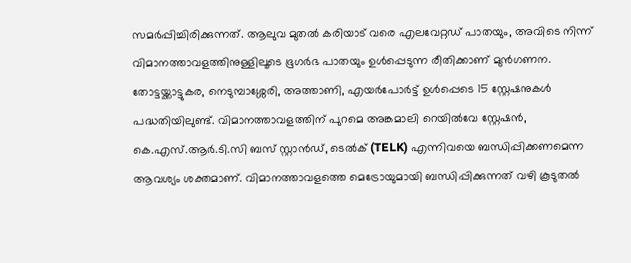സമർപ്പിച്ചിരിക്കുന്നത്. ആലുവ മുതൽ കരിയാട് വരെ എലവേറ്റഡ് പാതയും, അവിടെ നിന്ന് വിമാനത്താവളത്തിനുള്ളിലൂടെ ഭൂഗർഭ പാതയും ഉൾപ്പെടുന്ന രീതിക്കാണ് മുൻഗണന. തോട്ടയ്ക്കാട്ടുകര, നെടുമ്പാശ്ശേരി, അത്താണി, എയർപോർട്ട് ഉൾപ്പെടെ 15 സ്റ്റേഷനുകൾ പദ്ധതിയിലുണ്ട്. വിമാനത്താവളത്തിന് പുറമെ അങ്കമാലി റെയിൽവേ സ്റ്റേഷൻ, കെ.എസ്.ആർ.ടി.സി ബസ് സ്റ്റാൻഡ്, ടെൽക് (TELK) എന്നിവയെ ബന്ധിപ്പിക്കണമെന്ന ആവശ്യം ശക്തമാണ്. വിമാനത്താവളത്തെ മെട്രോയുമായി ബന്ധിപ്പിക്കുന്നത് വഴി കൂടുതൽ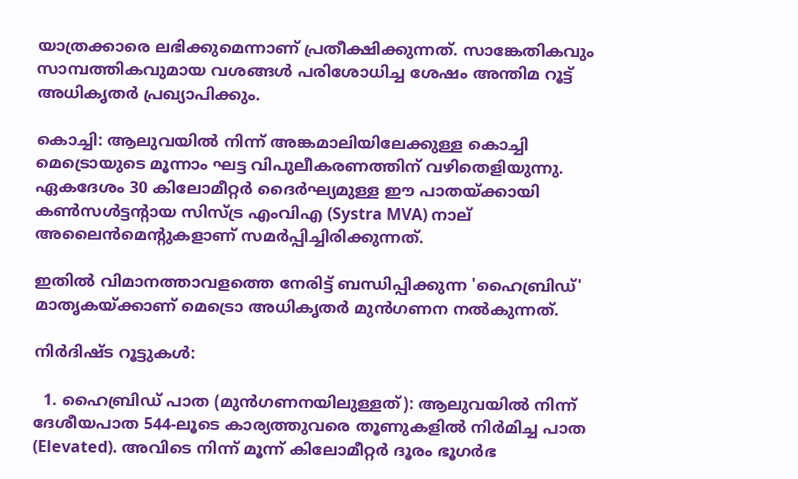യാത്രക്കാരെ ലഭിക്കുമെന്നാണ് പ്രതീക്ഷിക്കുന്നത്. സാങ്കേതികവും സാമ്പത്തികവുമായ വശങ്ങൾ പരിശോധിച്ച ശേഷം അന്തിമ റൂട്ട് അധികൃതർ പ്രഖ്യാപിക്കും.

കൊച്ചി: ആലുവയിൽ നിന്ന് അങ്കമാലിയിലേക്കുള്ള കൊച്ചി മെട്രൊയുടെ മൂന്നാം ഘട്ട വിപുലീകരണത്തിന് വഴിതെളിയുന്നു. ഏകദേശം 30 കിലോമീറ്റർ ദൈർഘ്യമുള്ള ഈ പാതയ്ക്കായി കൺസൾട്ടന്‍റായ സിസ്ട്ര എംവിഎ (Systra MVA) നാല് അലൈൻമെന്‍റുകളാണ് സമർപ്പിച്ചിരിക്കുന്നത്.

ഇതിൽ വിമാനത്താവളത്തെ നേരിട്ട് ബന്ധിപ്പിക്കുന്ന 'ഹൈബ്രിഡ്' മാതൃകയ്ക്കാണ് മെട്രൊ അധികൃതർ മുൻഗണന നൽകുന്നത്.

നിർദിഷ്ട റൂട്ടുകൾ:

  1. ഹൈബ്രിഡ് പാത (മുൻഗണനയിലുള്ളത്): ആലുവയിൽ നിന്ന് ദേശീയപാത 544-ലൂടെ കാര്യത്തുവരെ തൂണുകളിൽ നിർമിച്ച പാത (Elevated). അവിടെ നിന്ന് മൂന്ന് കിലോമീറ്റർ ദൂരം ഭൂഗർഭ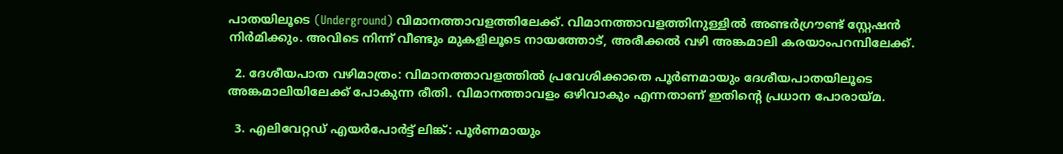പാതയിലൂടെ (Underground) വിമാനത്താവളത്തിലേക്ക്. വിമാനത്താവളത്തിനുള്ളിൽ അണ്ടർഗ്രൗണ്ട് സ്റ്റേഷൻ നിർമിക്കും. അവിടെ നിന്ന് വീണ്ടും മുകളിലൂടെ നായത്തോട്, അരീക്കൽ വഴി അങ്കമാലി കരയാംപറമ്പിലേക്ക്.

  2. ദേശീയപാത വഴിമാത്രം: വിമാനത്താവളത്തിൽ പ്രവേശിക്കാതെ പൂർണമായും ദേശീയപാതയിലൂടെ അങ്കമാലിയിലേക്ക് പോകുന്ന രീതി. വിമാനത്താവളം ഒഴിവാകും എന്നതാണ് ഇതിന്‍റെ പ്രധാന പോരായ്മ.

  3. എലിവേറ്റഡ് എയർപോർട്ട് ലിങ്ക്: പൂർണമായും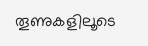തൂണുകളിലൂടെ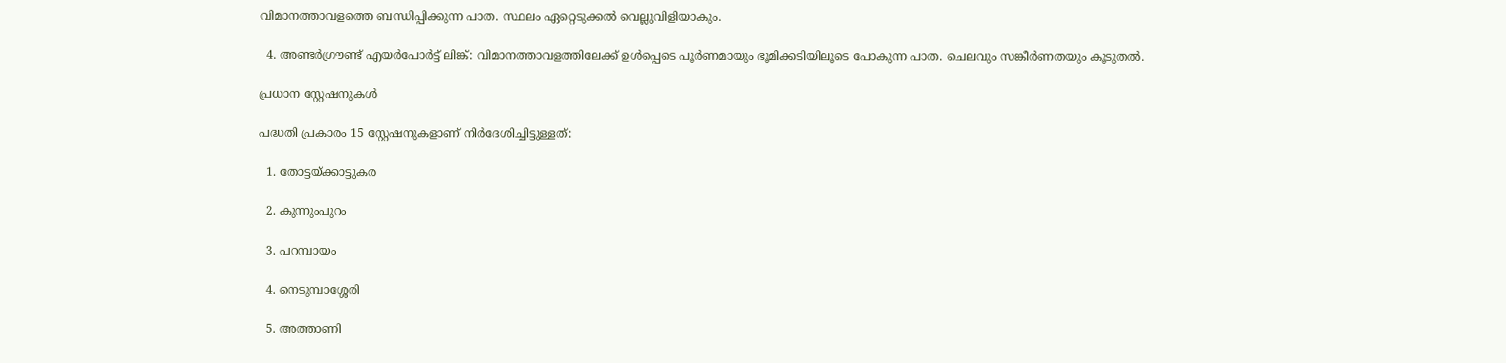വിമാനത്താവളത്തെ ബന്ധിപ്പിക്കുന്ന പാത. സ്ഥലം ഏറ്റെടുക്കൽ വെല്ലുവിളിയാകും.

  4. അണ്ടർഗ്രൗണ്ട് എയർപോർട്ട് ലിങ്ക്: വിമാനത്താവളത്തിലേക്ക് ഉൾപ്പെടെ പൂർണമായും ഭൂമിക്കടിയിലൂടെ പോകുന്ന പാത. ചെലവും സങ്കീർണതയും കൂടുതൽ.

പ്രധാന സ്റ്റേഷനുകൾ

പദ്ധതി പ്രകാരം 15 സ്റ്റേഷനുകളാണ് നിർദേശിച്ചിട്ടുള്ളത്:

  1. തോട്ടയ്ക്കാട്ടുകര

  2. കുന്നുംപുറം

  3. പറമ്പായം

  4. നെടുമ്പാശ്ശേരി

  5. അത്താണി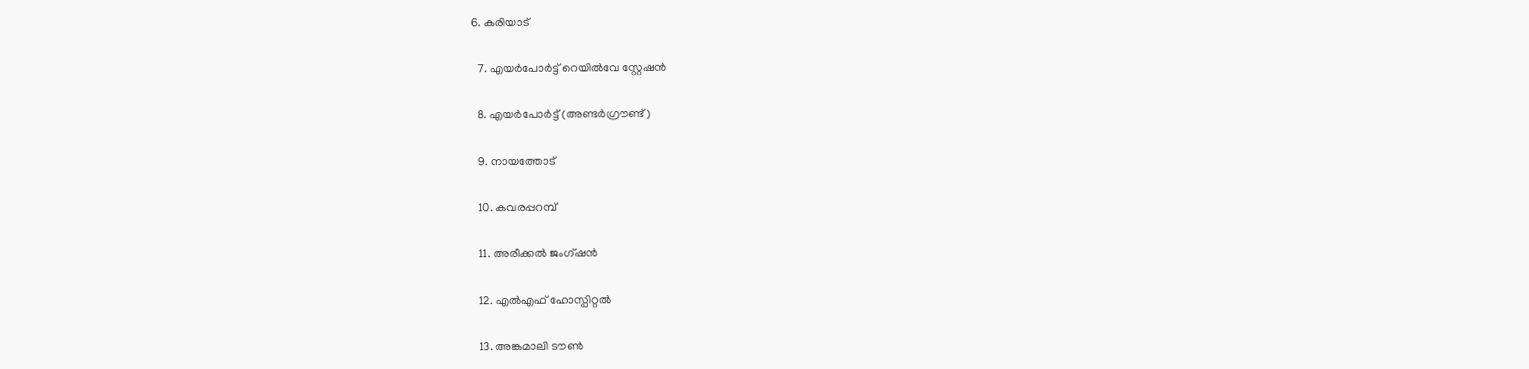6. കരിയാട്

  7. എയർപോർട്ട് റെയിൽവേ സ്റ്റേഷൻ

  8. എയർപോർട്ട് (അണ്ടർഗ്രൗണ്ട്)

  9. നായത്തോട്

  10. കവരപ്പറമ്പ്

  11. അരീക്കൽ ജംഗ്ഷൻ

  12. എൽഎഫ് ഹോസ്പിറ്റൽ

  13. അങ്കമാലി ടൗൺ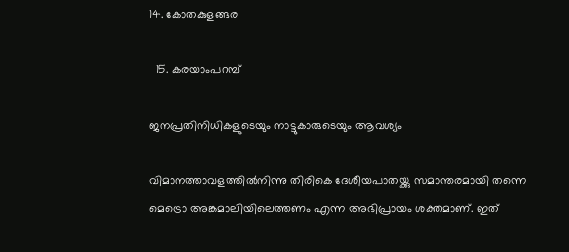14. കോതകുളങ്ങര

  15. കരയാംപറമ്പ്

ജനപ്രതിനിധികളുടെയും നാട്ടുകാരുടെയും ആവശ്യം

വിമാനത്താവളത്തിൽനിന്നു തിരികെ ദേശീയപാതയ്ക്കു സമാന്തരമായി തന്നെ മെട്രൊ അങ്കമാലിയിലെത്തണം എന്ന അഭിപ്രായം ശക്തമാണ്. ഇത്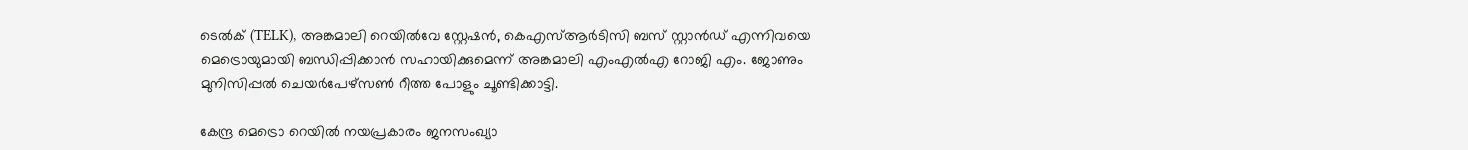ടെൽക് (TELK), അങ്കമാലി റെയിൽവേ സ്റ്റേഷൻ, കെഎസ്ആർടിസി ബസ് സ്റ്റാൻഡ് എന്നിവയെ മെട്രൊയുമായി ബന്ധിപ്പിക്കാൻ സഹായിക്കുമെന്ന് അങ്കമാലി എംഎൽഎ റോജി എം. ജോണും മുനിസിപ്പൽ ചെയർപേഴ്സൺ റീത്ത പോളും ചൂണ്ടിക്കാട്ടി.

കേന്ദ്ര മെട്രൊ റെയിൽ നയപ്രകാരം ജനസംഖ്യാ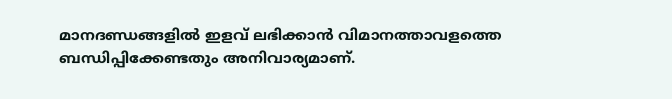മാനദണ്ഡങ്ങളിൽ ഇളവ് ലഭിക്കാൻ വിമാനത്താവളത്തെ ബന്ധിപ്പിക്കേണ്ടതും അനിവാര്യമാണ്.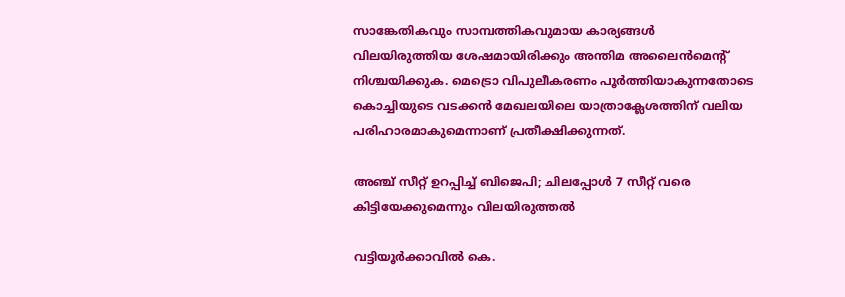സാങ്കേതികവും സാമ്പത്തികവുമായ കാര്യങ്ങൾ വിലയിരുത്തിയ ശേഷമായിരിക്കും അന്തിമ അലൈൻമെന്‍റ് നിശ്ചയിക്കുക. മെട്രൊ വിപുലീകരണം പൂർത്തിയാകുന്നതോടെ കൊച്ചിയുടെ വടക്കൻ മേഖലയിലെ യാത്രാക്ലേശത്തിന് വലിയ പരിഹാരമാകുമെന്നാണ് പ്രതീക്ഷിക്കുന്നത്.

അഞ്ച് സീറ്റ് ഉറപ്പിച്ച് ബിജെപി; ചിലപ്പോൾ 7 സീറ്റ് വരെ കിട്ടിയേക്കുമെന്നും വിലയിരുത്തൽ

വട്ടിയൂർക്കാവിൽ കെ.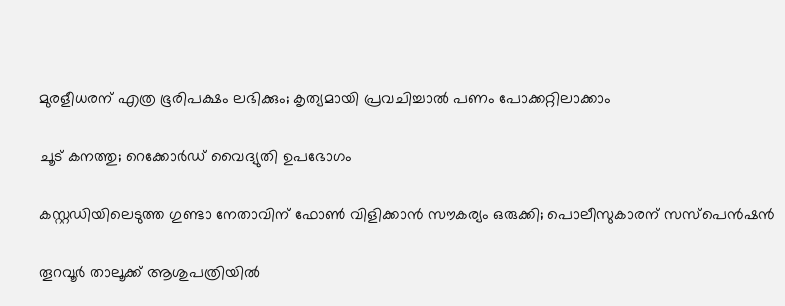മുരളീധരന് എത്ര ഭൂരിപക്ഷം ലഭിക്കും; കൃത‍്യമായി പ്രവചിച്ചാൽ പണം പോക്കറ്റിലാക്കാം

ചൂട് കനത്തു; റെക്കോർഡ് വൈദ്യുതി ഉപഭോഗം

കസ്റ്റഡിയിലെടുത്ത ഗുണ്ടാ നേതാവിന് ഫോൺ വിളിക്കാൻ സൗകര‍്യം ഒരുക്കി; പൊലീസുകാരന് സസ്പെൻഷൻ

തൂറവൂർ താലൂക്ക് ആശുപത്രിയിൽ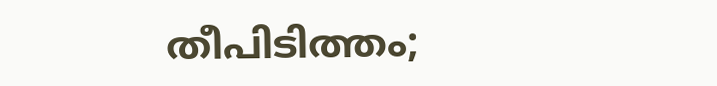തീപിടിത്തം;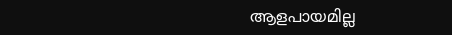ആളപായമില്ല